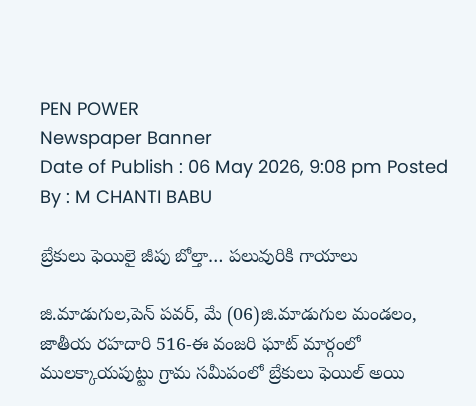PEN POWER
Newspaper Banner
Date of Publish : 06 May 2026, 9:08 pm Posted By : M CHANTI BABU

బ్రేకులు ఫెయిలై జీపు బోల్తా… పలువురికి గాయాలు

జి.మాడుగుల,పెన్ పవర్, మే (06)జి.మాడుగుల మండలం, జాతీయ రహదారి 516-ఈ వంజరి ఘాట్ మార్గంలో ములక్కాయపుట్టు గ్రామ సమీపంలో బ్రేకులు ఫెయిల్ అయి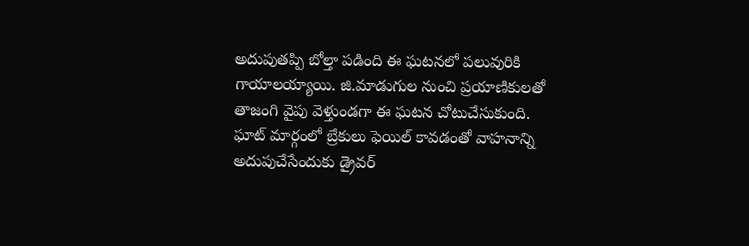అదుపుతప్పి బోల్తా పడింది ఈ ఘటనలో పలువురికి గాయాలయ్యాయి. జి.మాడుగుల నుంచి ప్రయాణికులతో తాజంగి వైపు వెళ్తుండగా ఈ ఘటన చోటుచేసుకుంది. ఘాట్ మార్గంలో బ్రేకులు ఫెయిల్ కావడంతో వాహనాన్ని అదుపుచేసేందుకు డ్రైవర్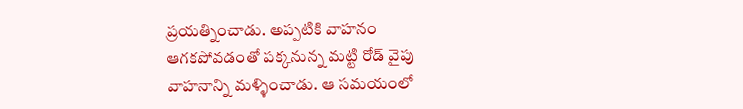ప్రయత్నించాడు. అప్పటికి వాహనం ఆగకపోవడంతో పక్కనున్న మట్టి రోడ్ వైపు వాహనాన్ని మళ్ళించాడు. ఆ సమయంలో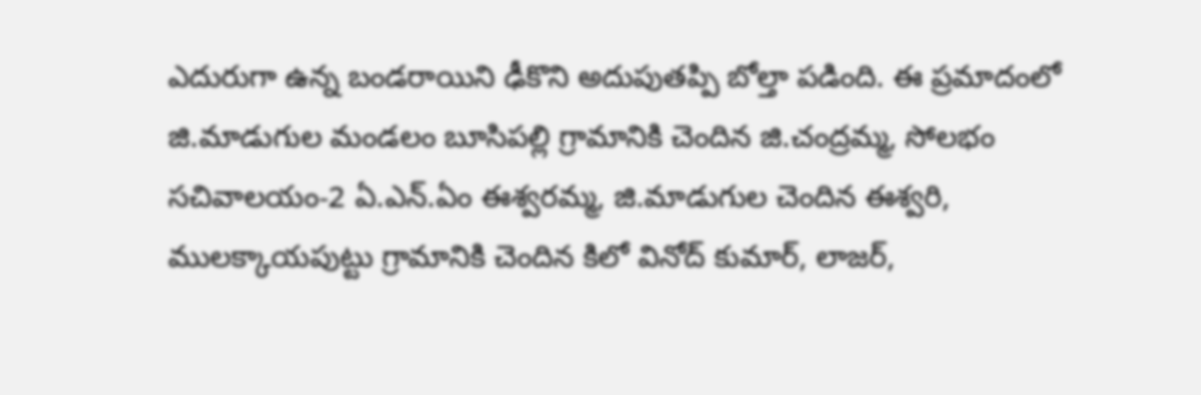ఎదురుగా ఉన్న బండరాయిని ఢీకొని అదుపుతప్పి బోల్తా పడింది. ఈ ప్రమాదంలో జి.మాడుగుల మండలం బూసిపల్లి గ్రామానికి చెందిన జి.చంద్రమ్మ, సోలభం సచివాలయం-2 ఏ.ఎన్.ఏం ఈశ్వరమ్మ, జి.మాడుగుల చెందిన ఈశ్వరి, ములక్కాయపుట్టు గ్రామానికి చెందిన కిలో వినోద్ కుమార్, లాజర్,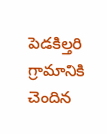పెడకిల్తరి గ్రామానికి చెందిన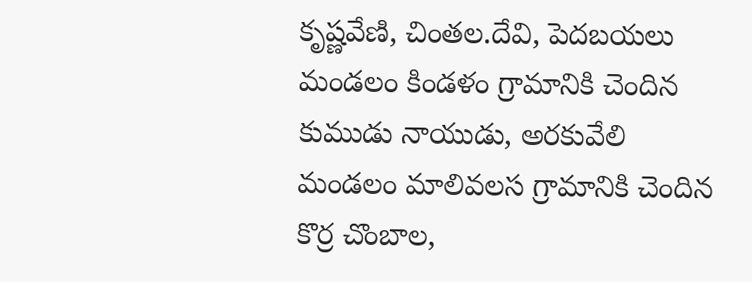కృష్ణవేణి, చింతల.దేవి, పెదబయలు మండలం కిండళం గ్రామానికి చెందిన కుముడు నాయుడు, అరకువేలి మండలం మాలివలస గ్రామానికి చెందిన కొర్ర చొంబాల,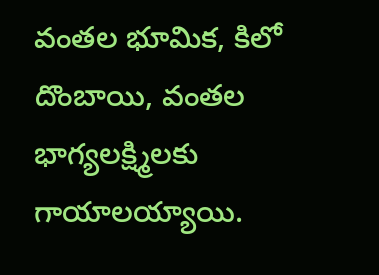వంతల భూమిక, కిలో దొంబాయి, వంతల భాగ్యలక్ష్మిలకు గాయాలయ్యాయి.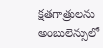క్షతగాత్రులను అంబులెన్సులో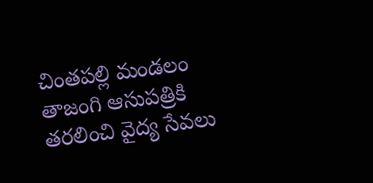చింతపల్లి మండలం తాజంగి ఆసుపత్రికి తరలించి వైద్య సేవలు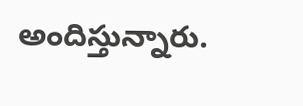అందిస్తున్నారు.